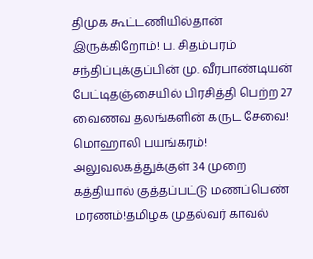திமுக கூட்டணியில்தான் இருக்கிறோம்! ப. சிதம்பரம் சந்திப்புக்குப்பின் மு. வீரபாண்டியன் பேட்டிதஞ்சையில் பிரசித்தி பெற்ற 27 வைணவ தலங்களின் கருட சேவை! மொஹாலி பயங்கரம்! அலுவலகத்துக்குள் 34 முறை கத்தியால் குத்தப்பட்டு மணப்பெண் மரணம்!தமிழக முதல்வர் காவல்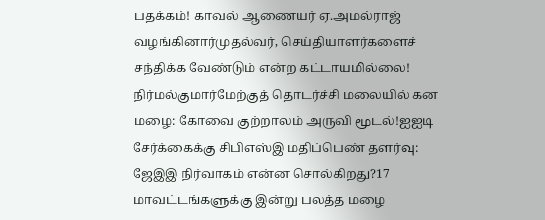பதக்கம்! காவல் ஆணையர் ஏ.அமல்ராஜ் வழங்கினார்முதல்வர், செய்தியாளர்களைச் சந்திக்க வேண்டும் என்ற கட்டாயமில்லை! நிர்மல்குமார்மேற்குத் தொடர்ச்சி மலையில் கன மழை: கோவை குற்றாலம் அருவி மூடல்!ஐஐடி சேர்க்கைக்கு சிபிஎஸ்இ மதிப்பெண் தளர்வு: ஜேஇஇ நிர்வாகம் என்ன சொல்கிறது?17 மாவட்டங்களுக்கு இன்று பலத்த மழை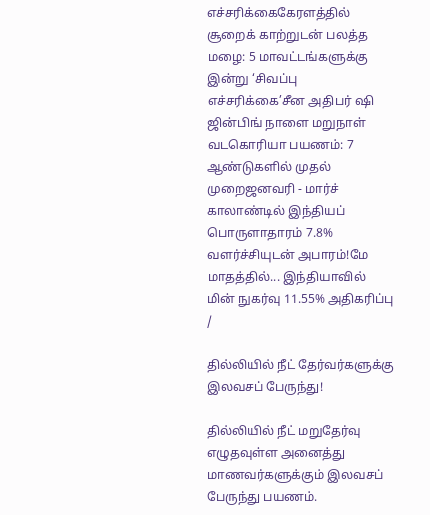எச்சரிக்கைகேரளத்தில் சூறைக் காற்றுடன் பலத்த மழை: 5 மாவட்டங்களுக்கு இன்று ‘சிவப்பு எச்சரிக்கை’சீன அதிபர் ஷி ஜின்பிங் நாளை மறுநாள் வடகொரியா பயணம்: 7 ஆண்டுகளில் முதல் முறைஜனவரி - மார்ச் காலாண்டில் இந்தியப் பொருளாதாரம் 7.8% வளர்ச்சியுடன் அபாரம்!மே மாதத்தில்... இந்தியாவில் மின் நுகர்வு 11.55% அதிகரிப்பு
/

தில்லியில் நீட் தேர்வர்களுக்கு இலவசப் பேருந்து!

தில்லியில் நீட் மறுதேர்வு எழுதவுள்ள அனைத்து மாணவர்களுக்கும் இலவசப் பேருந்து பயணம்.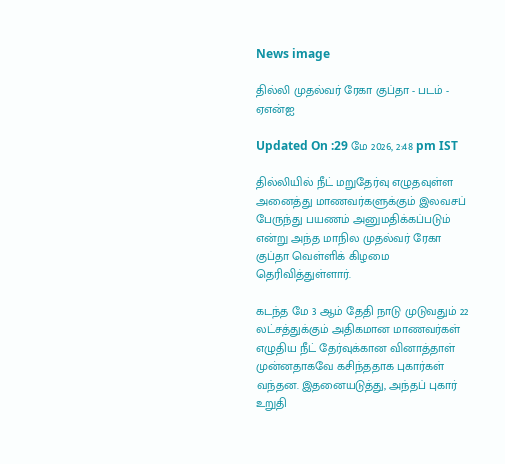News image

தில்லி முதல்வர் ரேகா குப்தா - படம் - ஏஎன்ஐ

Updated On :29 மே 2026, 2:48 pm IST

தில்லியில் நீட் மறுதேர்வு எழுதவுள்ள அனைத்து மாணவர்களுக்கும் இலவசப் பேருந்து பயணம் அனுமதிக்கப்படும் என்று அந்த மாநில முதல்வர் ரேகா குப்தா வெள்ளிக் கிழமை தெரிவித்துள்ளார்.

கடந்த மே 3 ஆம் தேதி நாடு முடுவதும் 22 லட்சத்துக்கும் அதிகமான மாணவர்கள் எழுதிய நீட் தேர்வுக்கான வினாத்தாள் முன்னதாகவே கசிந்ததாக புகார்கள் வந்தன. இதனையடுத்து, அந்தப் புகார் உறுதி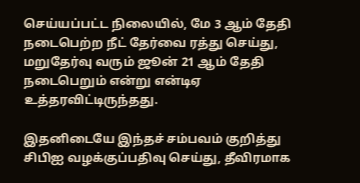செய்யப்பட்ட நிலையில், மே 3 ஆம் தேதி நடைபெற்ற நீட் தேர்வை ரத்து செய்து, மறுதேர்வு வரும் ஜூன் 21 ஆம் தேதி நடைபெறும் என்று என்டிஏ உத்தரவிட்டிருந்தது.

இதனிடையே இந்தச் சம்பவம் குறித்து சிபிஐ வழக்குப்பதிவு செய்து, தீவிரமாக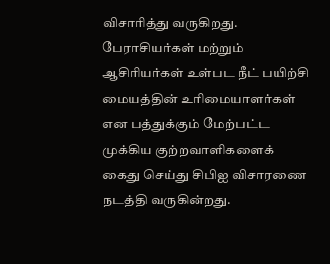விசாரித்து வருகிறது. பேராசியர்கள் மற்றும் ஆசிரியர்கள் உள்பட நீட் பயிற்சி மையத்தின் உரிமையாளர்கள் என பத்துக்கும் மேற்பட்ட முக்கிய குற்றவாளிகளைக் கைது செய்து சிபிஐ விசாரணை நடத்தி வருகின்றது.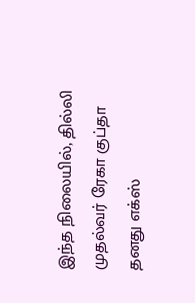இந்த நிலையில், தில்லி முதல்வர் ரேகா குப்தா தனது எக்ஸ்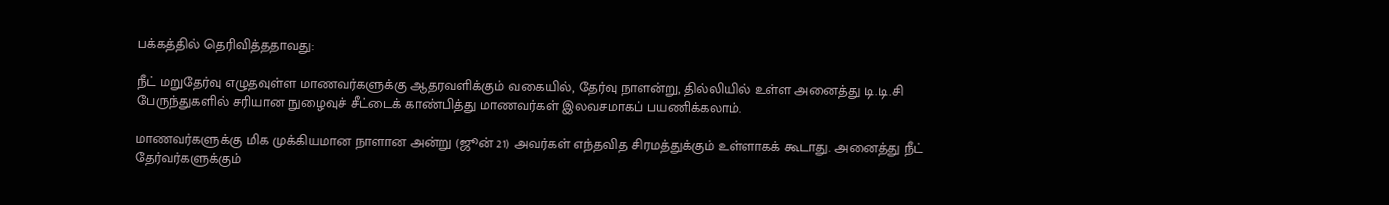பக்கத்தில் தெரிவித்ததாவது:

நீட் மறுதேர்வு எழுதவுள்ள மாணவர்களுக்கு ஆதரவளிக்கும் வகையில், தேர்வு நாளன்று, தில்லியில் உள்ள அனைத்து டி.டி.சி பேருந்துகளில் சரியான நுழைவுச் சீட்டைக் காண்பித்து மாணவர்கள் இலவசமாகப் பயணிக்கலாம்.

மாணவர்களுக்கு மிக முக்கியமான நாளான அன்று (ஜூன் 21) அவர்கள் எந்தவித சிரமத்துக்கும் உள்ளாகக் கூடாது. அனைத்து நீட் தேர்வர்களுக்கும்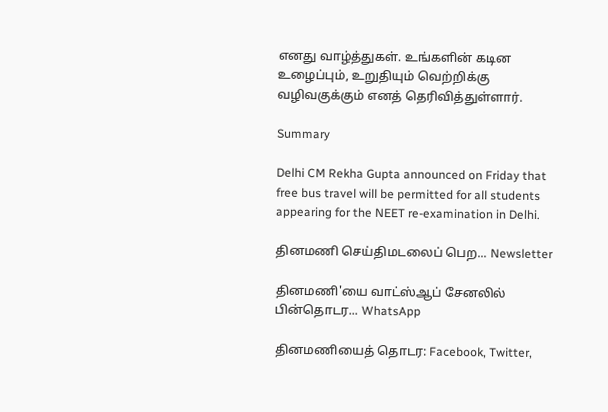எனது வாழ்த்துகள். உங்களின் கடின உழைப்பும், உறுதியும் வெற்றிக்கு வழிவகுக்கும் எனத் தெரிவித்துள்ளார்.

Summary

Delhi CM Rekha Gupta announced on Friday that free bus travel will be permitted for all students appearing for the NEET re-examination in Delhi.

தினமணி செய்திமடலைப் பெற... Newsletter

தினமணி'யை வாட்ஸ்ஆப் சேனலில் பின்தொடர... WhatsApp

தினமணியைத் தொடர: Facebook, Twitter,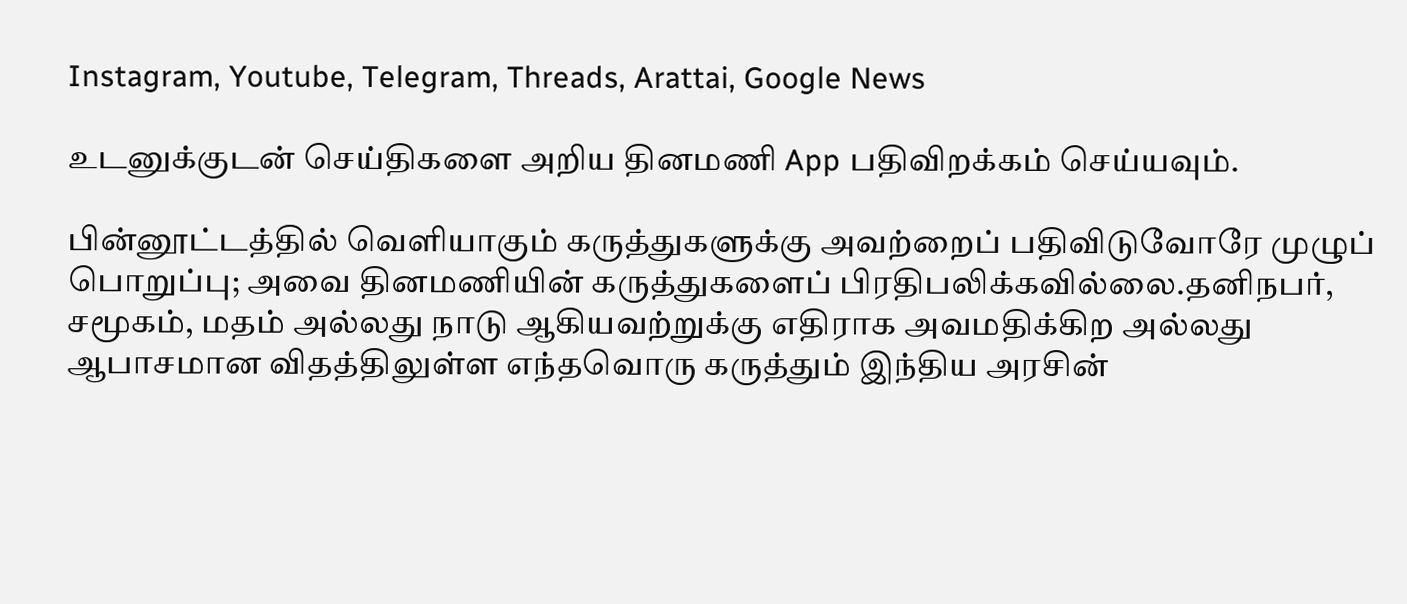Instagram, Youtube, Telegram, Threads, Arattai, Google News

உடனுக்குடன் செய்திகளை அறிய தினமணி App பதிவிறக்கம் செய்யவும்.

பின்னூட்டத்தில் வெளியாகும் கருத்துகளுக்கு அவற்றைப் பதிவிடுவோரே முழுப் பொறுப்பு; அவை தினமணியின் கருத்துகளைப் பிரதிபலிக்கவில்லை.தனிநபர், சமூகம், மதம் அல்லது நாடு ஆகியவற்றுக்கு எதிராக அவமதிக்கிற அல்லது ஆபாசமான விதத்திலுள்ள எந்தவொரு கருத்தும் இந்திய அரசின்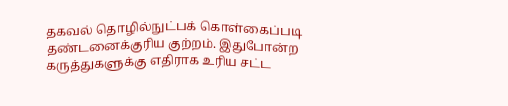தகவல் தொழில்நுட்பக் கொள்கைப்படி தண்டனைக்குரிய குற்றம். இதுபோன்ற கருத்துகளுக்கு எதிராக உரிய சட்ட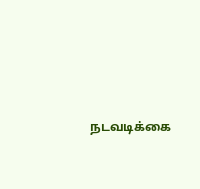நடவடிக்கை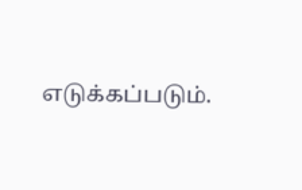எடுக்கப்படும்.